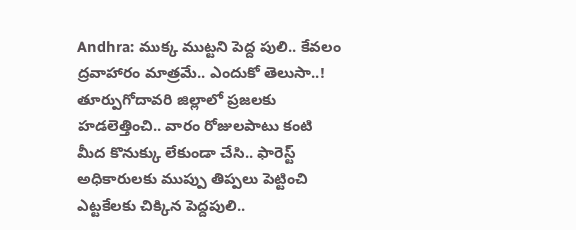Andhra: ముక్క ముట్టని పెద్ద పులి.. కేవలం ద్రవాహారం మాత్రమే.. ఎందుకో తెలుసా..!
తూర్పుగోదావరి జిల్లాలో ప్రజలకు హడలెత్తించి.. వారం రోజులపాటు కంటి మీద కొనుక్కు లేకుండా చేసి.. ఫారెస్ట్ అధికారులకు ముప్పు తిప్పలు పెట్టించి ఎట్టకేలకు చిక్కిన పెద్దపులి..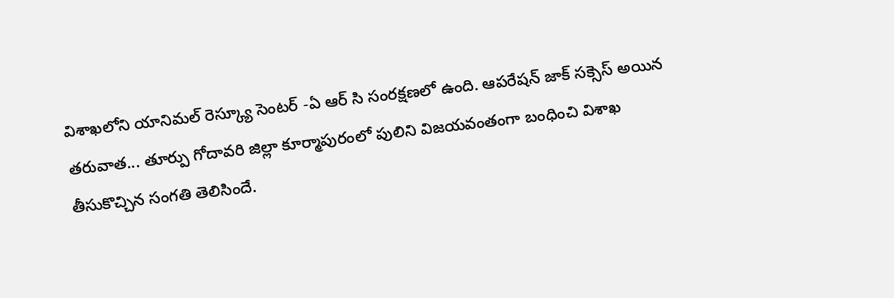విశాఖలోని యానిమల్ రెస్క్యూ సెంటర్ -ఏ ఆర్ సి సంరక్షణలో ఉంది. ఆపరేషన్ జాక్ సక్సెస్ అయిన తరువాత... తూర్పు గోదావరి జిల్లా కూర్మాపురంలో పులిని విజయవంతంగా బంధించి విశాఖ తీసుకొచ్చిన సంగతి తెలిసిందే.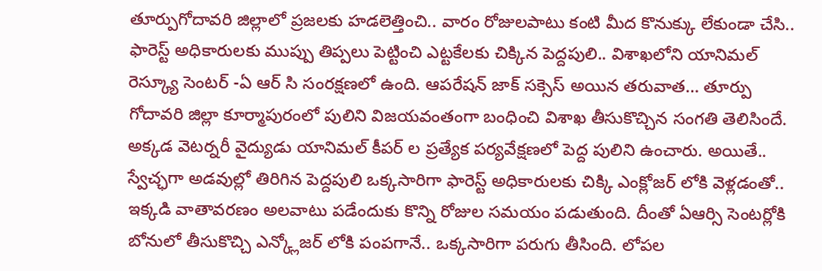తూర్పుగోదావరి జిల్లాలో ప్రజలకు హడలెత్తించి.. వారం రోజులపాటు కంటి మీద కొనుక్కు లేకుండా చేసి.. ఫారెస్ట్ అధికారులకు ముప్పు తిప్పలు పెట్టించి ఎట్టకేలకు చిక్కిన పెద్దపులి.. విశాఖలోని యానిమల్ రెస్క్యూ సెంటర్ -ఏ ఆర్ సి సంరక్షణలో ఉంది. ఆపరేషన్ జాక్ సక్సెస్ అయిన తరువాత… తూర్పు గోదావరి జిల్లా కూర్మాపురంలో పులిని విజయవంతంగా బంధించి విశాఖ తీసుకొచ్చిన సంగతి తెలిసిందే. అక్కడ వెటర్నరీ వైద్యుడు యానిమల్ కీపర్ ల ప్రత్యేక పర్యవేక్షణలో పెద్ద పులిని ఉంచారు. అయితే.. స్వేచ్ఛగా అడవుల్లో తిరిగిన పెద్దపులి ఒక్కసారిగా ఫారెస్ట్ అధికారులకు చిక్కి ఎంక్లోజర్ లోకి వెళ్లడంతో.. ఇక్కడి వాతావరణం అలవాటు పడేందుకు కొన్ని రోజుల సమయం పడుతుంది. దీంతో ఏఆర్సి సెంటర్లోకి బోనులో తీసుకొచ్చి ఎన్క్లోజర్ లోకి పంపగానే.. ఒక్కసారిగా పరుగు తీసింది. లోపల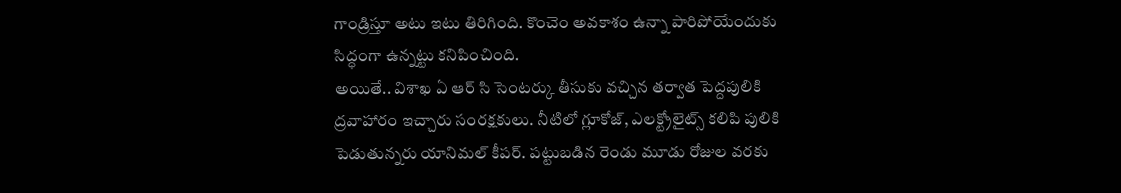గాండ్రిస్తూ అటు ఇటు తిరిగింది. కొంచెం అవకాశం ఉన్నా పారిపోయేందుకు సిద్ధంగా ఉన్నట్టు కనిపించింది.
అయితే.. విశాఖ ఏ ఆర్ సి సెంటర్కు తీసుకు వచ్చిన తర్వాత పెద్దపులికి ద్రవాహారం ఇచ్చారు సంరక్షకులు. నీటిలో గ్లూకోజ్, ఎలక్ట్రోలైట్స్ కలిపి పులికి పెడుతున్నరు యానిమల్ కీపర్. పట్టుబడిన రెండు మూడు రోజుల వరకు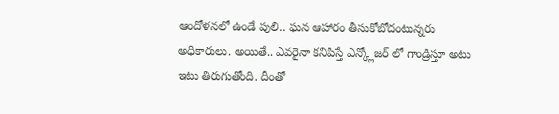ఆందోళనలో ఉండే పులి.. ఘన ఆహారం తీసుకోబోదంటున్నరు అధికారులు. అయితే.. ఎవరైనా కనిపిస్తే ఎన్క్లోజర్ లో గాండ్రిస్తూ అటు ఇటు తిరుగుతోంది. దీంతో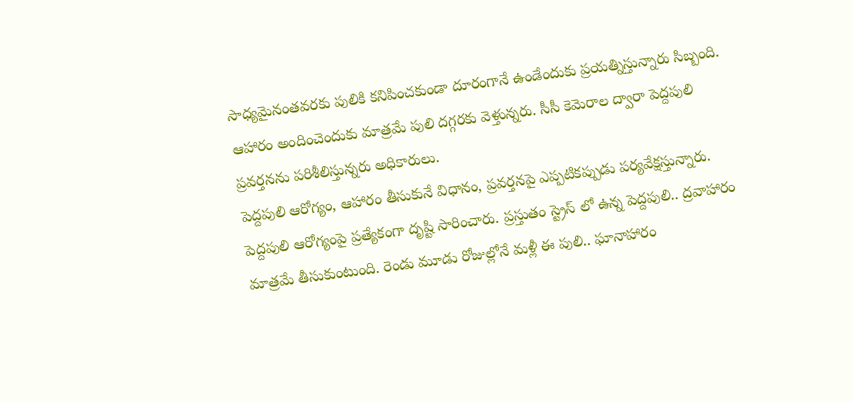సాధ్యమైనంతవరకు పులికి కనిపించకుండా దూరంగానే ఉండేందుకు ప్రయత్నిస్తున్నారు సిబ్బంది. ఆహారం అందించెందుకు మాత్రమే పులి దగ్గరకు వెళ్తున్నరు. సీసీ కెమెరాల ద్వారా పెద్దపులి ప్రవర్తనను పరిశీలిస్తున్నరు అధికారులు.
పెద్దపులి ఆరోగ్యం, ఆహారం తీసుకునే విధానం, ప్రవర్తనపై ఎప్పటికప్పుడు పర్యవేక్షస్తున్నారు. పెద్దపులి ఆరోగ్యంపై ప్రత్యేకంగా దృష్టి సారించారు. ప్రస్తుతం స్ట్రెస్ లో ఉన్న పెద్దపులి.. ద్రవాహారం మాత్రమే తీసుకుంటుంది. రెండు మూడు రోజుల్లోనే మళ్లీ ఈ పులి.. ఘానాహారం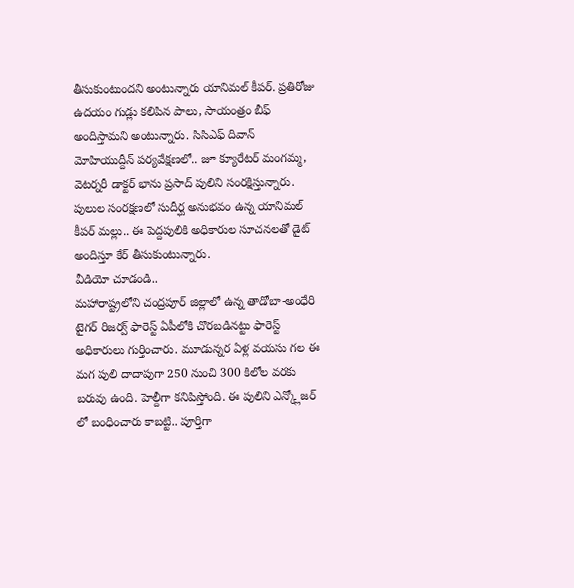తీసుకుంటుందని అంటున్నారు యానిమల్ కీపర్. ప్రతిరోజు ఉదయం గుడ్లు కలిపిన పాలు, సాయంత్రం బీఫ్ అందిస్తామని అంటున్నారు. సిసిఎఫ్ దివాన్ మోహియుద్దీన్ పర్యవేక్షణలో.. జూ క్యూరేటర్ మంగమ్మ, వెటర్నరీ డాక్టర్ భాను ప్రసాద్ పులిని సంరక్షిస్తున్నారు. పులుల సంరక్షణలో సుదీర్ఘ అనుభవం ఉన్న యానిమల్ కీపర్ మల్లు.. ఈ పెద్దపులికి అధికారుల సూచనలతో డైట్ అందిస్తూ కేర్ తీసుకుంటున్నారు.
వీడియో చూడండి..
మహారాష్ట్రలోని చంద్రపూర్ జిల్లాలో ఉన్న తాడోబా-అంధేరి టైగర్ రిజర్వ్ ఫారెస్ట్ ఏపీలోకి చొరబడినట్టు ఫారెస్ట్ అధికారులు గుర్తించారు. మూడున్నర ఏళ్ల వయసు గల ఈ మగ పులి దాదాపుగా 250 నుంచి 300 కిలోల వరకు బరువు ఉంది. హెల్దీగా కనిపిస్తోంది. ఈ పులిని ఎన్క్లోజర్ లో బంధించారు కాబట్టి.. పూర్తిగా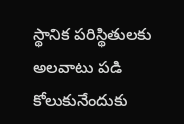స్థానిక పరిస్థితులకు అలవాటు పడి కోలుకునేందుకు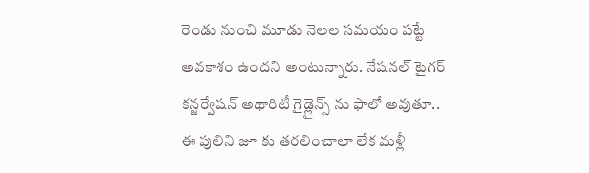రెండు నుంచి మూడు నెలల సమయం పట్టే అవకాశం ఉందని అంటున్నారు. నేషనల్ టైగర్ కన్జర్వేషన్ అథారిటీ గైడ్లైన్స్ ను ఫాలో అవుతూ.. ఈ పులిని జూ కు తరలించాలా లేక మళ్లీ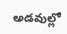అడవుల్లో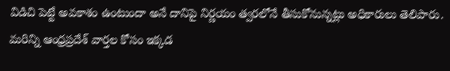విడిచి పెట్టే అవకాశం ఉంటుందా అనే దానిపై నిర్ణయం త్వరలోనే తీసుకోనున్నట్లు అధికారులు తెలిపారు.
మరిన్ని ఆంధ్రప్రదేశ్ వార్తల కోసం ఇక్కడ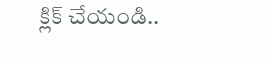క్లిక్ చేయండి..